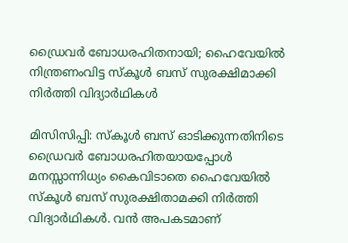ഡ്രൈവർ ബോധരഹിതനായി; ഹൈവേയിൽ നിന്ത്രണംവിട്ട സ്കൂൾ ബസ് സുരക്ഷിമാക്കി നിർത്തി വിദ്യാർഥികൾ

മിസിസിപ്പി: സ്കൂൾ ബസ് ഓടിക്കുന്നതിനിടെ ഡ്രൈവർ ബോധരഹിതയായപ്പോൾ മനസ്സാന്നിധ്യം കൈവിടാതെ ഹൈവേയിൽ സ്കൂൾ ബസ് സുരക്ഷിതാമക്കി നിർത്തി വിദ്യാർഥികൾ. വൻ അപകടമാണ്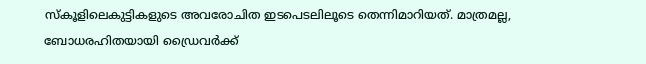സ്കൂളിലെകുട്ടികളുടെ അവരോചിത ഇടപെടലിലൂടെ തെന്നിമാറിയത്. മാത്രമല്ല, ബോധരഹിതയായി ഡ്രൈവർക്ക്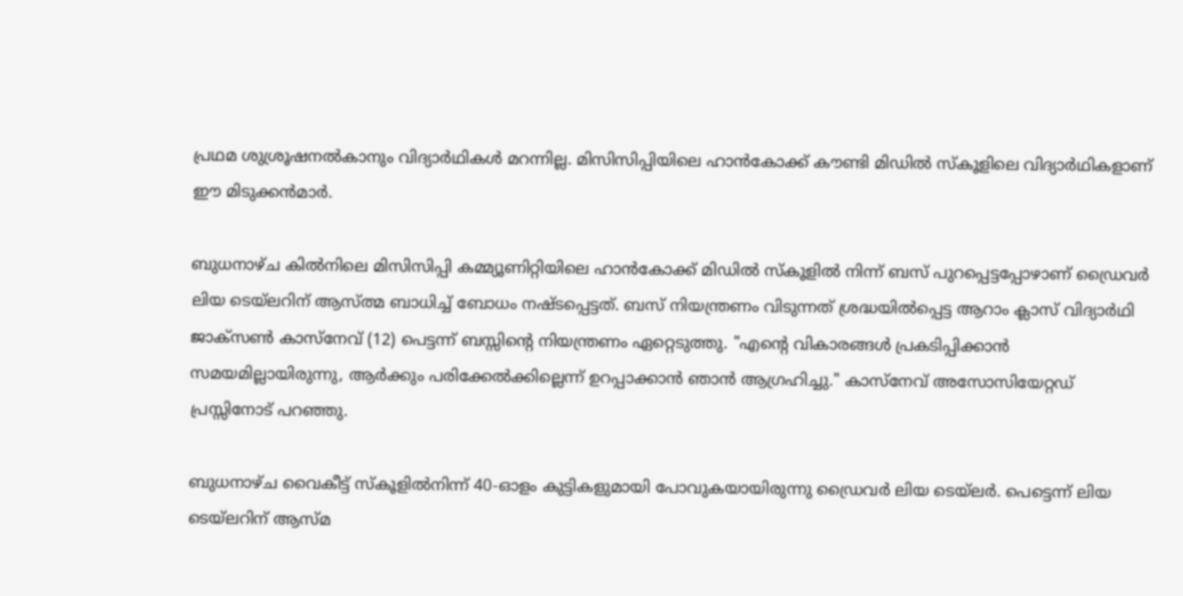പ്രഥമ ശുശ്രൂഷനൽകാനും വിദ്യാര്‍ഥികൾ മറന്നില്ല. മിസിസിപ്പിയിലെ ഹാൻകോക്ക് കൗണ്ടി മിഡിൽ സ്കൂളിലെ വിദ്യാർഥികളാണ് ഈ മിടുക്കൻമാർ.

ബുധനാഴ്ച കിൽനിലെ മിസിസിപ്പി കമ്മ്യൂണിറ്റിയിലെ ഹാൻകോക്ക് മിഡിൽ സ്കൂളിൽ നിന്ന് ബസ് പുറപ്പെട്ടപ്പോഴാണ് ഡ്രൈവർ ലിയ ടെയ്‌ലറിന് ആസ്ത്മ ബാധിച്ച് ബോധം നഷ്ടപ്പെട്ടത്. ബസ് നിയന്ത്രണം വിടുന്നത് ശ്രദ്ധയിൽപ്പെട്ട ആറാം ക്ലാസ് വിദ്യാർഥി ജാക്‌സൺ കാസ്‌നേവ് (12) പെട്ടന്ന് ബസ്സിന്‍റെ നിയന്ത്രണം ഏറ്റെടുത്തു. "എന്റെ വികാരങ്ങൾ പ്രകടിപ്പിക്കാൻ സമയമില്ലായിരുന്നു, ആർക്കും പരിക്കേൽക്കില്ലെന്ന് ഉറപ്പാക്കാൻ ഞാൻ ആഗ്രഹിച്ചു." കാസ്‌നേവ് അസോസിയേറ്റഡ് പ്രസ്സിനോട് പറഞ്ഞു.

ബുധനാഴ്ച വൈകീട്ട് സ്കൂളിൽനിന്ന് 40-ഓളം കുട്ടികളുമായി പോവുകയായിരുന്നു ഡ്രൈവർ ലിയ ടെയ്‌ലർ. പെട്ടെന്ന് ലിയ ടെയ്‌ലറിന് ആസ്‌മ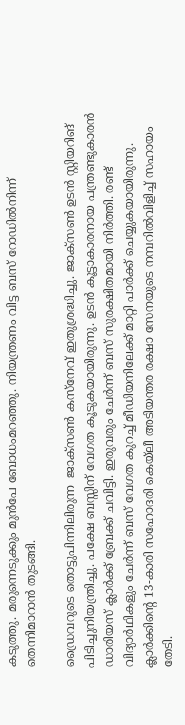കടുത്തു. മരുന്നെടുക്കും മുൻപേ ബോധംമറഞ്ഞു. നിയന്ത്രണം വിട്ട ബസ് റോഡിൽനിന്ന് തെന്നിമാറാൻ തുടങ്ങി.

ഡ്രൈവറുടെ തൊട്ടുപിന്നിലിരുന്ന  ജാക്സൺ കസ്നേവ് ഇതുശ്രദ്ധിച്ചു. ജാക്സൺ ഉടൻ സ്റ്റിയറിങ് പിടിച്ചുനിയന്ത്രിച്ചു. പക്ഷേ ബസ്സിന് വേഗത കൂടുകയായിരുന്നു. ഉടൻ കൂട്ടാകാരനായ പന്ത്രണ്ടുകാരൻ ഡാരിയസ് ക്ലാർക്ക് ബ്രേക്ക് ചവിട്ടി. ഇരുവരും ചേർന്ന് ബസ് സുരക്ഷിതമായി നിർത്തി. രണ്ട് വിദ്യാർഥികളും ചേർന്ന് ബസ് വേഗത കുറച്ച് മീഡിയനിലേക്ക് മാറ്റി പാർക്ക് ചെയ്യുകയായിരുന്നു. ക്ലാർക്കിന്റെ 13-കാരി സഹോദരി കെയ്‌ലീ അടിയന്തര രക്ഷാ സേനയുടെ നമ്പറിൽവിളിച്ച് സഹായം തേടി.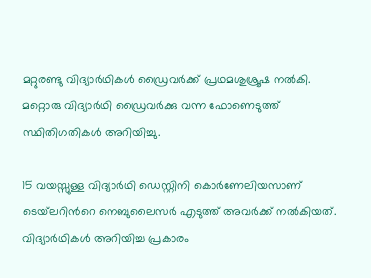മറ്റുരണ്ടു വിദ്യാർഥികൾ ഡ്രൈവർക്ക് പ്രഥമശുശ്രൂഷ നൽകി. മറ്റൊരു വിദ്യാർഥി ഡ്രൈവർക്കു വന്ന ഫോണെടുത്ത് സ്ഥിതിഗതികൾ അറിയിച്ചു.

15 വയസ്സുള്ള വിദ്യാർഥി ഡെസ്റ്റിനി കൊർണേലിയസാണ് ടെയ്‌ലറിന്‍റെ നെബുലൈസർ എടുത്ത് അവർക്ക് നൽകിയത്. വിദ്യാർഥികൾ അറിയിച്ച പ്രകാരം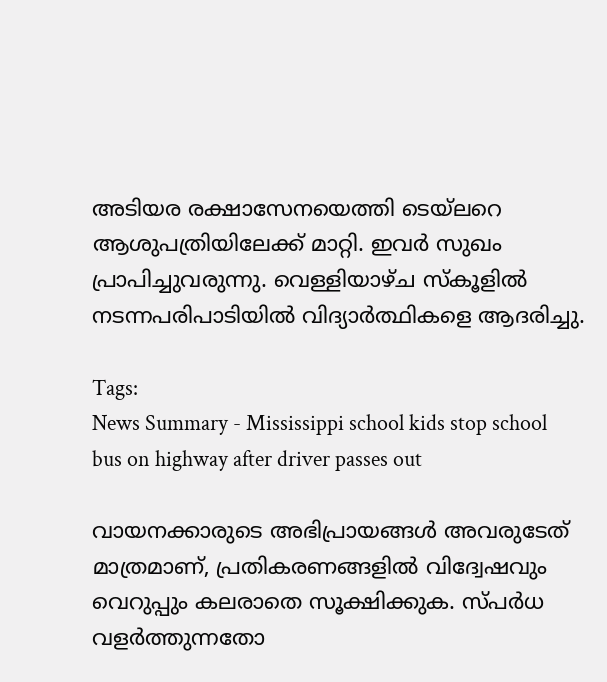അടിയര രക്ഷാസേനയെത്തി ടെയ്‌ലറെ ആശുപത്രിയിലേക്ക് മാറ്റി. ഇവർ സുഖം പ്രാപിച്ചുവരുന്നു. വെള്ളിയാഴ്ച സ്കൂളിൽ നടന്നപരിപാടിയിൽ വിദ്യാർത്ഥികളെ ആദരിച്ചു.

Tags:
News Summary - Mississippi school kids stop school bus on highway after driver passes out

വായനക്കാരുടെ അഭിപ്രായങ്ങള്‍ അവരുടേത് മാത്രമാണ്, പ്രതികരണങ്ങളിൽ വിദ്വേഷവും വെറുപ്പും കലരാതെ സൂക്ഷിക്കുക. സ്പർധ വളർത്തുന്നതോ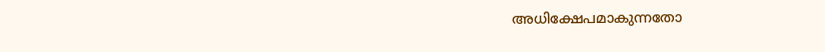അധിക്ഷേപമാകുന്നതോ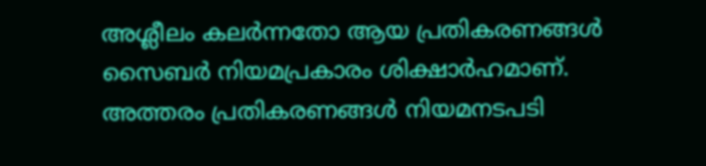അശ്ലീലം കലർന്നതോ ആയ പ്രതികരണങ്ങൾ സൈബർ നിയമപ്രകാരം ശിക്ഷാർഹമാണ്. അത്തരം പ്രതികരണങ്ങൾ നിയമനടപടി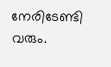നേരിടേണ്ടി വരും.